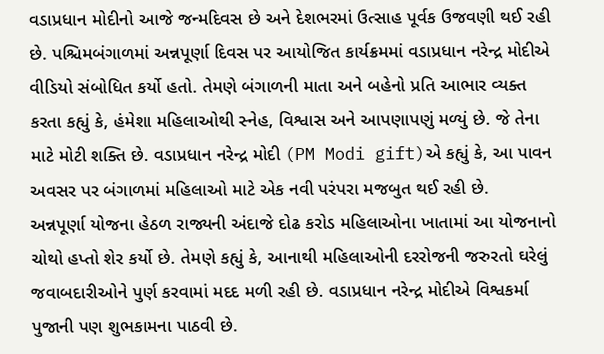વડાપ્રધાન મોદીનો આજે જન્મદિવસ છે અને દેશભરમાં ઉત્સાહ પૂર્વક ઉજવણી થઈ રહી છે. પશ્ચિમબંગાળમાં અન્નપૂર્ણા દિવસ પર આયોજિત કાર્યક્રમમાં વડાપ્રધાન નરેન્દ્ર મોદીએ વીડિયો સંબોધિત કર્યો હતો. તેમણે બંગાળની માતા અને બહેનો પ્રતિ આભાર વ્યક્ત કરતા કહ્યું કે, હંમેશા મહિલાઓથી સ્નેહ, વિશ્વાસ અને આપણાપણું મળ્યું છે. જે તેના માટે મોટી શક્તિ છે. વડાપ્રધાન નરેન્દ્ર મોદી (PM Modi gift)એ કહ્યું કે, આ પાવન અવસર પર બંગાળમાં મહિલાઓ માટે એક નવી પરંપરા મજબુત થઈ રહી છે.
અન્નપૂર્ણા યોજના હેઠળ રાજ્યની અંદાજે દોઢ કરોડ મહિલાઓના ખાતામાં આ યોજનાનો ચોથો હપ્તો શેર કર્યો છે. તેમણે કહ્યું કે, આનાથી મહિલાઓની દરરોજની જરુરતો ઘરેલું જવાબદારીઓને પુર્ણ કરવામાં મદદ મળી રહી છે. વડાપ્રધાન નરેન્દ્ર મોદીએ વિશ્વકર્મા પુજાની પણ શુભકામના પાઠવી છે.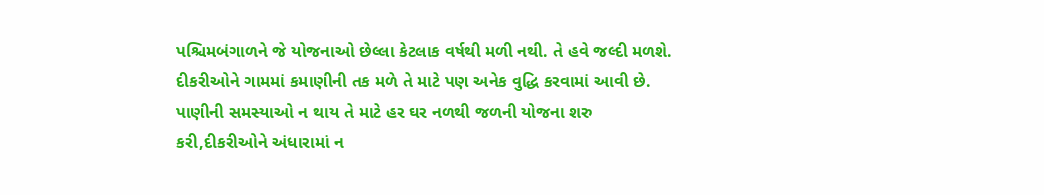પશ્ચિમબંગાળને જે યોજનાઓ છેલ્લા કેટલાક વર્ષથી મળી નથી. તે હવે જલ્દી મળશે.
દીકરીઓને ગામમાં કમાણીની તક મળે તે માટે પણ અનેક વુદ્ધિ કરવામાં આવી છે. પાણીની સમસ્યાઓ ન થાય તે માટે હર ઘર નળથી જળની યોજના શરુ કરી,દીકરીઓને અંધારામાં ન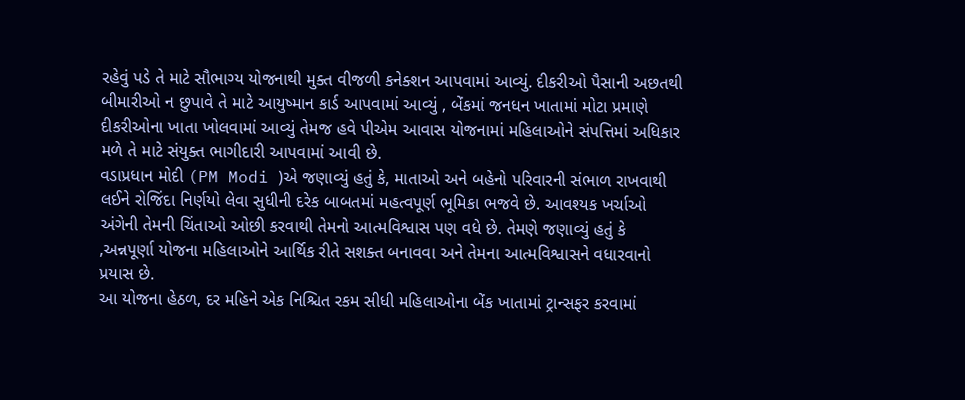રહેવું પડે તે માટે સૌભાગ્ય યોજનાથી મુક્ત વીજળી કનેક્શન આપવામાં આવ્યું. દીકરીઓ પૈસાની અછતથી બીમારીઓ ન છુપાવે તે માટે આયુષ્માન કાર્ડ આપવામાં આવ્યું , બેંકમાં જનધન ખાતામાં મોટા પ્રમાણે દીકરીઓના ખાતા ખોલવામાં આવ્યું તેમજ હવે પીએમ આવાસ યોજનામાં મહિલાઓને સંપત્તિમાં અધિકાર મળે તે માટે સંયુક્ત ભાગીદારી આપવામાં આવી છે.
વડાપ્રધાન મોદી (PM Modi )એ જણાવ્યું હતું કે, માતાઓ અને બહેનો પરિવારની સંભાળ રાખવાથી લઈને રોજિંદા નિર્ણયો લેવા સુધીની દરેક બાબતમાં મહત્વપૂર્ણ ભૂમિકા ભજવે છે. આવશ્યક ખર્ચાઓ અંગેની તેમની ચિંતાઓ ઓછી કરવાથી તેમનો આત્મવિશ્વાસ પણ વધે છે. તેમણે જણાવ્યું હતું કે ,અન્નપૂર્ણા યોજના મહિલાઓને આર્થિક રીતે સશક્ત બનાવવા અને તેમના આત્મવિશ્વાસને વધારવાનો પ્રયાસ છે.
આ યોજના હેઠળ, દર મહિને એક નિશ્ચિત રકમ સીધી મહિલાઓના બેંક ખાતામાં ટ્રાન્સફર કરવામાં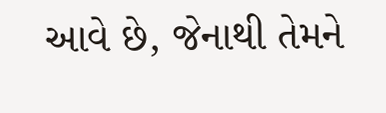આવે છે, જેનાથી તેમને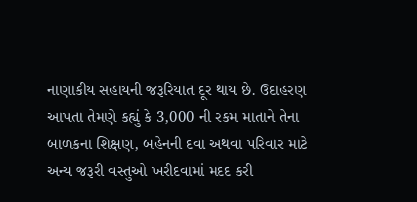નાણાકીય સહાયની જરૂરિયાત દૂર થાય છે. ઉદાહરણ આપતા તેમણે કહ્યું કે 3,000 ની રકમ માતાને તેના બાળકના શિક્ષણ, બહેનની દવા અથવા પરિવાર માટે અન્ય જરૂરી વસ્તુઓ ખરીદવામાં મદદ કરી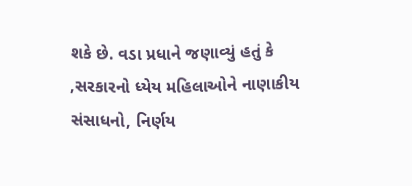શકે છે. વડા પ્રધાને જણાવ્યું હતું કે ,સરકારનો ધ્યેય મહિલાઓને નાણાકીય સંસાધનો, નિર્ણય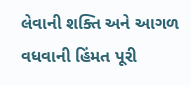લેવાની શક્તિ અને આગળ વધવાની હિંમત પૂરી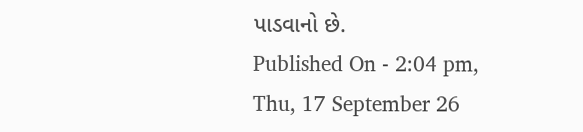પાડવાનો છે.
Published On - 2:04 pm, Thu, 17 September 26